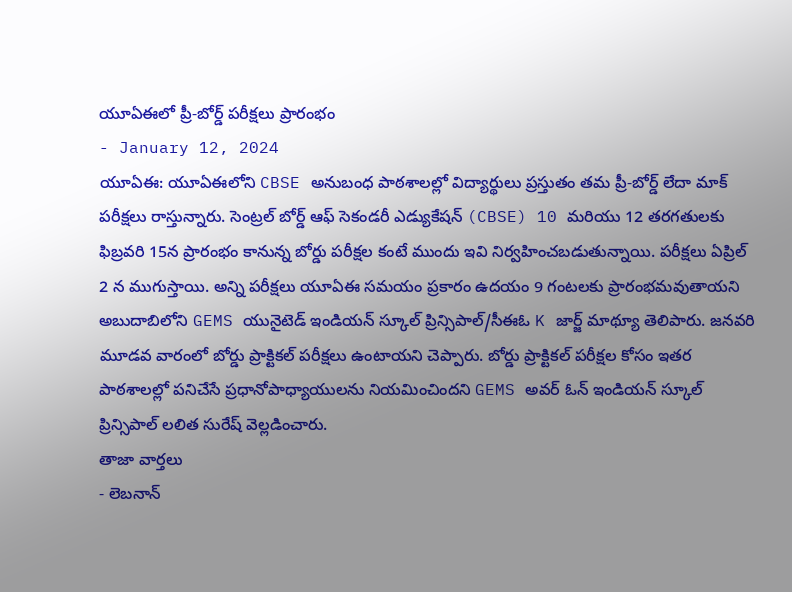యూఏఈలో ప్రీ-బోర్డ్ పరీక్షలు ప్రారంభం
- January 12, 2024
యూఏఈ: యూఏఈలోని CBSE అనుబంధ పాఠశాలల్లో విద్యార్థులు ప్రస్తుతం తమ ప్రీ-బోర్డ్ లేదా మాక్ పరీక్షలు రాస్తున్నారు. సెంట్రల్ బోర్డ్ ఆఫ్ సెకండరీ ఎడ్యుకేషన్ (CBSE) 10 మరియు 12 తరగతులకు ఫిబ్రవరి 15న ప్రారంభం కానున్న బోర్డు పరీక్షల కంటే ముందు ఇవి నిర్వహించబడుతున్నాయి. పరీక్షలు ఏప్రిల్ 2 న ముగుస్తాయి. అన్ని పరీక్షలు యూఏఈ సమయం ప్రకారం ఉదయం 9 గంటలకు ప్రారంభమవుతాయని అబుదాబిలోని GEMS యునైటెడ్ ఇండియన్ స్కూల్ ప్రిన్సిపాల్/సీఈఓ K జార్జ్ మాథ్యూ తెలిపారు. జనవరి మూడవ వారంలో బోర్డు ప్రాక్టికల్ పరీక్షలు ఉంటాయని చెప్పారు. బోర్డు ప్రాక్టికల్ పరీక్షల కోసం ఇతర పాఠశాలల్లో పనిచేసే ప్రధానోపాధ్యాయులను నియమించిందని GEMS అవర్ ఓన్ ఇండియన్ స్కూల్ ప్రిన్సిపాల్ లలిత సురేష్ వెల్లడించారు.
తాజా వార్తలు
- లెబనాన్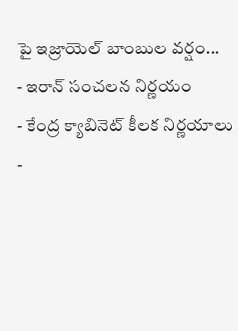పై ఇజ్రాయెల్ బాంబుల వర్షం...
- ఇరాన్ సంచలన నిర్ణయం
- కేంద్ర క్యాబినెట్ కీలక నిర్ణయాలు
-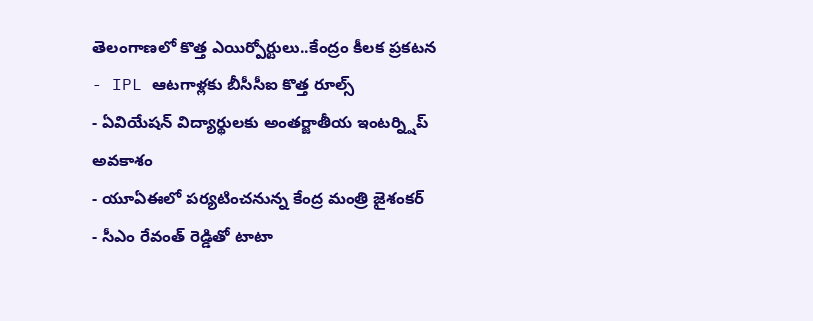తెలంగాణలో కొత్త ఎయిర్పోర్టులు..కేంద్రం కీలక ప్రకటన
- IPL ఆటగాళ్లకు బీసీసీఐ కొత్త రూల్స్
- ఏవియేషన్ విద్యార్థులకు అంతర్జాతీయ ఇంటర్న్షిప్ అవకాశం
- యూఏఈలో పర్యటించనున్న కేంద్ర మంత్రి జైశంకర్
- సీఎం రేవంత్ రెడ్డితో టాటా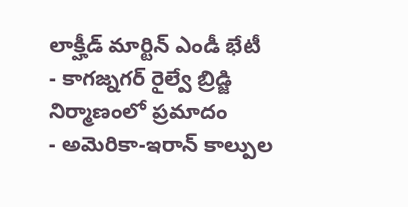లాక్హీడ్ మార్టిన్ ఎండీ భేటీ
- కాగజ్నగర్ రైల్వే బ్రిడ్జి నిర్మాణంలో ప్రమాదం
- అమెరికా-ఇరాన్ కాల్పుల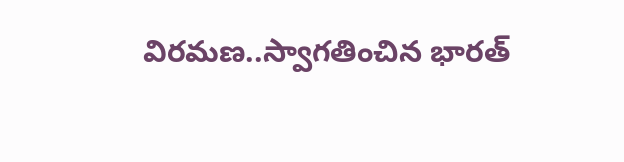విరమణ..స్వాగతించిన భారత్